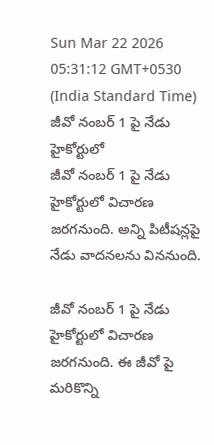Sun Mar 22 2026 05:31:12 GMT+0530 (India Standard Time)
జీవో నంబర్ 1 పై నేడు హైకోర్టులో
జీవో నంబర్ 1 పై నేడు హైకోర్టులో విచారణ జరగనుంది. అన్ని పిటీషన్లపై నేడు వాదనలను విననుంది.

జీవో నంబర్ 1 పై నేడు హైకోర్టులో విచారణ జరగనుంది. ఈ జీవో పై మరికొన్ని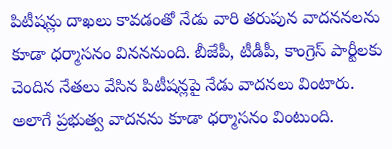పిటీషన్లు దాఖలు కావడంతో నేడు వారి తరుపున వాదననలను కూడా ధర్మాసనం వినననుంది. బీజేపీ, టీడీపీ, కాంగ్రెస్ పార్టీలకు చెందిన నేతలు వేసిన పిటీషన్లపై నేడు వాదనలు వింటారు. అలాగే ప్రభుత్వ వాదనను కూడా ధర్మాసనం వింటుంది.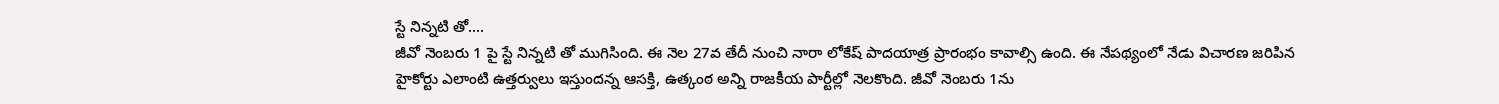స్టే నిన్నటి తో....
జీవో నెంబరు 1 పై స్టే నిన్నటి తో ముగిసింది. ఈ నెల 27వ తేదీ నుంచి నారా లోకేష్ పాదయాత్ర ప్రారంభం కావాల్సి ఉంది. ఈ నేపథ్యంలో నేడు విచారణ జరిపిన హైకోర్టు ఎలాంటి ఉత్తర్వులు ఇస్తుందన్న ఆసక్తి, ఉత్కంఠ అన్ని రాజకీయ పార్టీల్లో నెలకొంది. జీవో నెంబరు 1ను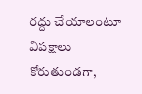రద్దు చేయాలంటూ విపక్షాలు కోరుతుండగా,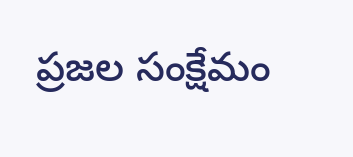ప్రజల సంక్షేమం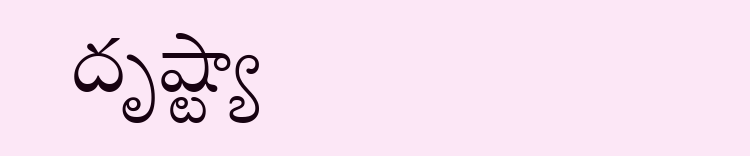దృష్ట్యా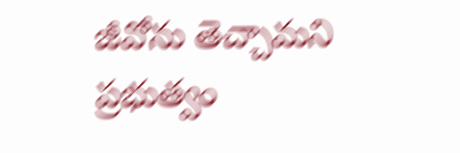జీవోను తెచ్చామని ప్రభుత్వం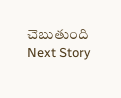చెబుతుంది
Next Story